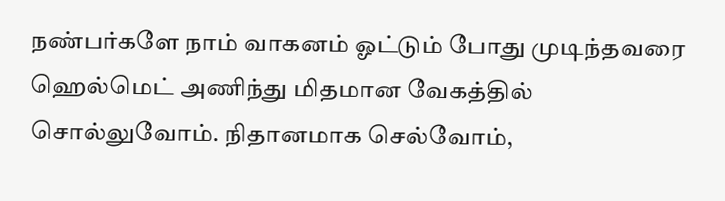நண்பர்களே நாம் வாகனம் ஓட்டும் போது முடிந்தவரை ஹெல்மெட் அணிந்து மிதமான வேகத்தில் சொல்லுவோம். நிதானமாக செல்வோம்,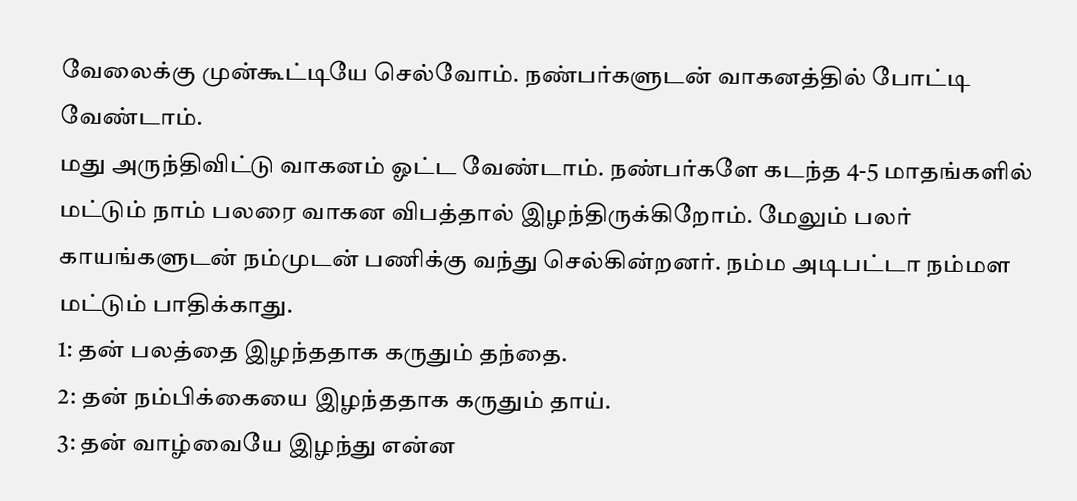வேலைக்கு முன்கூட்டியே செல்வோம். நண்பர்களுடன் வாகனத்தில் போட்டி வேண்டாம்.
மது அருந்திவிட்டு வாகனம் ஓட்ட வேண்டாம். நண்பர்களே கடந்த 4-5 மாதங்களில் மட்டும் நாம் பலரை வாகன விபத்தால் இழந்திருக்கிறோம். மேலும் பலர் காயங்களுடன் நம்முடன் பணிக்கு வந்து செல்கின்றனர். நம்ம அடிபட்டா நம்மள மட்டும் பாதிக்காது.
1: தன் பலத்தை இழந்ததாக கருதும் தந்தை.
2: தன் நம்பிக்கையை இழந்ததாக கருதும் தாய்.
3: தன் வாழ்வையே இழந்து என்ன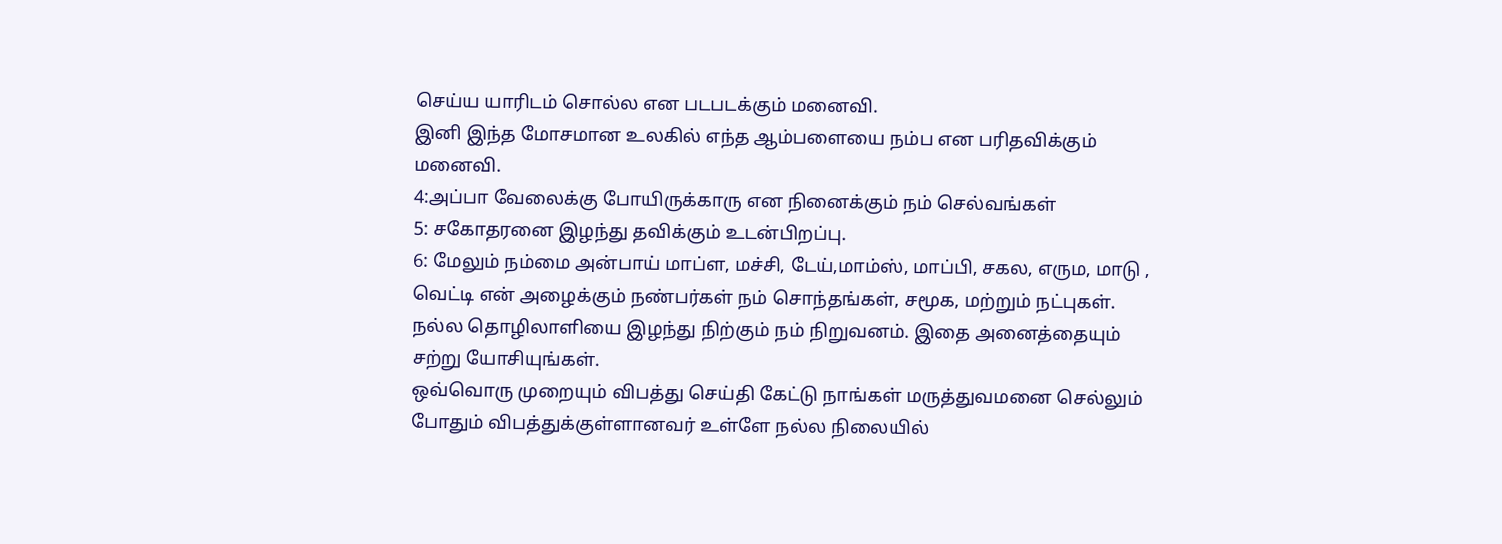செய்ய யாரிடம் சொல்ல என படபடக்கும் மனைவி.
இனி இந்த மோசமான உலகில் எந்த ஆம்பளையை நம்ப என பரிதவிக்கும் மனைவி.
4:அப்பா வேலைக்கு போயிருக்காரு என நினைக்கும் நம் செல்வங்கள்
5: சகோதரனை இழந்து தவிக்கும் உடன்பிறப்பு.
6: மேலும் நம்மை அன்பாய் மாப்ள, மச்சி, டேய்,மாம்ஸ், மாப்பி, சகல, எரும, மாடு , வெட்டி என் அழைக்கும் நண்பர்கள் நம் சொந்தங்கள், சமூக, மற்றும் நட்புகள். நல்ல தொழிலாளியை இழந்து நிற்கும் நம் நிறுவனம். இதை அனைத்தையும் சற்று யோசியுங்கள்.
ஒவ்வொரு முறையும் விபத்து செய்தி கேட்டு நாங்கள் மருத்துவமனை செல்லும் போதும் விபத்துக்குள்ளானவர் உள்ளே நல்ல நிலையில்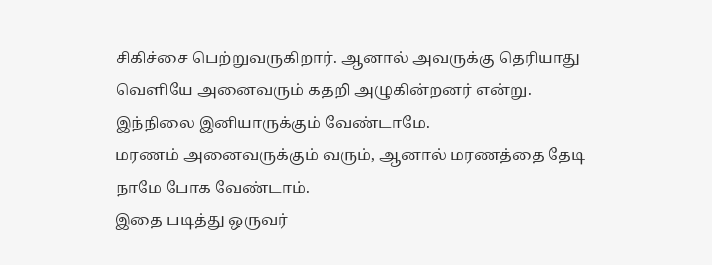சிகிச்சை பெற்றுவருகிறார். ஆனால் அவருக்கு தெரியாது வெளியே அனைவரும் கதறி அழுகின்றனர் என்று.
இந்நிலை இனியாருக்கும் வேண்டாமே.
மரணம் அனைவருக்கும் வரும், ஆனால் மரணத்தை தேடி நாமே போக வேண்டாம்.
இதை படித்து ஒருவர்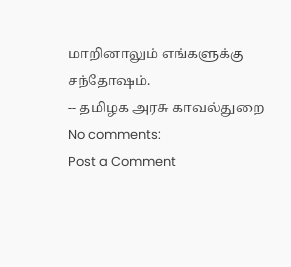மாறினாலும் எங்களுக்கு சந்தோஷம்.
-- தமிழக அரசு காவல்துறை
No comments:
Post a Comment